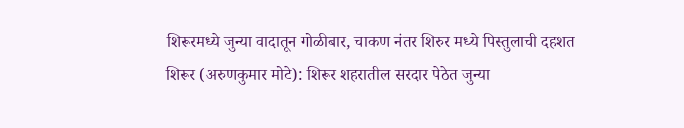शिरूरमध्ये जुन्या वादातून गोळीबार, चाकण नंतर शिरुर मध्ये पिस्तुलाची दहशत
शिरूर (अरुणकुमार मोटे): शिरूर शहरातील सरदार पेठेत जुन्या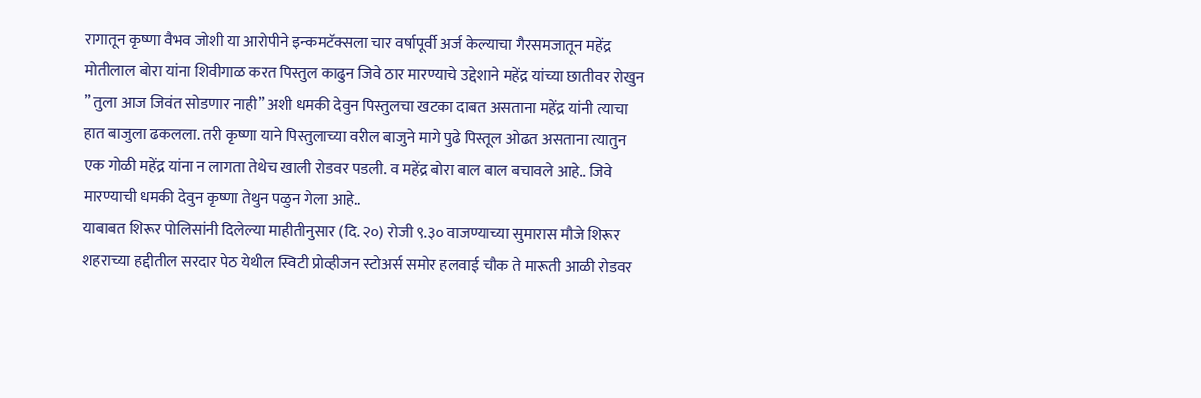रागातून कृष्णा वैभव जोशी या आरोपीने इन्कमटॅक्सला चार वर्षापूर्वी अर्ज केल्याचा गैरसमजातून महेंद्र मोतीलाल बोरा यांना शिवीगाळ करत पिस्तुल काढुन जिवे ठार मारण्याचे उद्देशाने महेंद्र यांच्या छातीवर रोखुन ” तुला आज जिवंत सोडणार नाही” अशी धमकी देवुन पिस्तुलचा खटका दाबत असताना महेंद्र यांनी त्याचा हात बाजुला ढकलला. तरी कृष्णा याने पिस्तुलाच्या वरील बाजुने मागे पुढे पिस्तूल ओढत असताना त्यातुन एक गोळी महेंद्र यांना न लागता तेथेच खाली रोडवर पडली. व महेंद्र बोरा बाल बाल बचावले आहे.. जिवे मारण्याची धमकी देवुन कृष्णा तेथुन पळुन गेला आहे..
याबाबत शिरूर पोलिसांनी दिलेल्या माहीतीनुसार (दि. २०) रोजी ९.३० वाजण्याच्या सुमारास मौजे शिरूर शहराच्या हद्दीतील सरदार पेठ येथील स्विटी प्रोव्हीजन स्टोअर्स समोर हलवाई चौक ते मारूती आळी रोडवर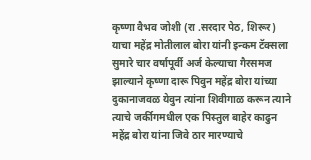कृष्णा वैभव जोशी (रा .सरदार पेठ, शिरूर) याचा महेंद्र मोतीलाल बोरा यांनी इन्कम टॅक्सला सुमारे चार वर्षापूर्वी अर्ज केल्याचा गैरसमज झाल्याने कृष्णा दारू पिवुन महेंद्र बोरा यांच्या दुकानाजवळ येवुन त्यांना शिवीगाळ करून त्याने त्याचे जर्कीगमधील एक पिस्तुल बाहेर काढुन महेंद्र बोरा यांना जिवे ठार मारण्याचे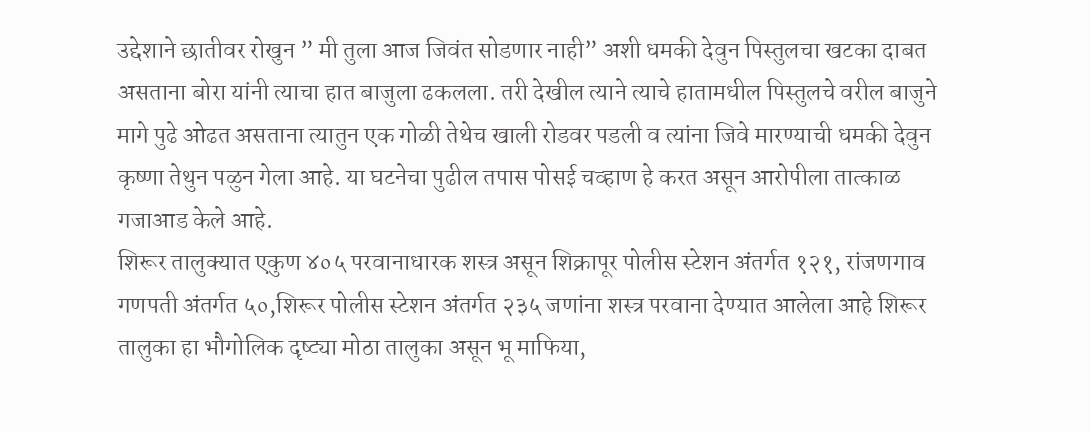उद्देशाने छातीवर रोखुन ” मी तुला आज जिवंत सोडणार नाही” अशी धमकी देवुन पिस्तुलचा खटका दाबत असताना बोरा यांनी त्याचा हात बाजुला ढकलला. तरी देखील त्याने त्याचे हातामधील पिस्तुलचे वरील बाजुने मागे पुढे ओढत असताना त्यातुन एक गोळी तेथेच खाली रोडवर पडली व त्यांना जिवे मारण्याची धमकी देवुन कृष्णा तेथुन पळुन गेला आहे. या घटनेचा पुढील तपास पोसई चव्हाण हे करत असून आरोपीला तात्काळ गजाआड केले आहे.
शिरूर तालुक्यात एकुण ४०५ परवानाधारक शस्त्र असून शिक्रापूर पोलीस स्टेशन अंतर्गत १२१, रांजणगाव गणपती अंतर्गत ५०,शिरूर पोलीस स्टेशन अंतर्गत २३५ जणांना शस्त्र परवाना देण्यात आलेला आहे शिरूर तालुका हा भौगोलिक दृष्ट्या मोठा तालुका असून भू माफिया,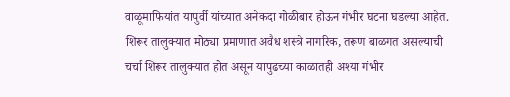वाळूमाफियांत यापुर्वी यांच्यात अनेकदा गोळीबार होऊन गंभीर घटना घडल्या आहेत. शिरूर तालुक्यात मोठ्या प्रमाणात अवैध शस्त्रे नागरिक, तरूण बाळगत असल्याची चर्चा शिरूर तालुक्यात होत असून यापुढच्या काळातही अश्या गंभीर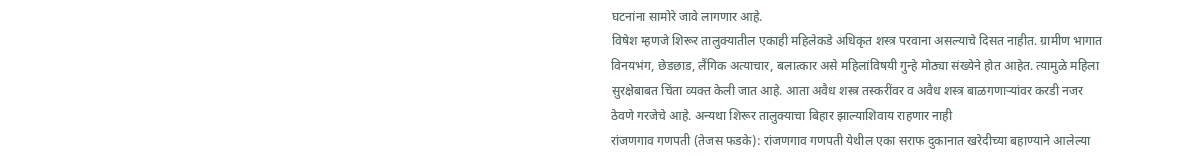घटनांना सामोरे जावे लागणार आहे.
विषेश म्हणजे शिरूर तालुक्यातील एकाही महिलेकडे अधिकृत शस्त्र परवाना असल्याचे दिसत नाहीत. ग्रामीण भागात विनयभंग, छेडछाड, लैंगिक अत्याचार, बलात्कार असे महिलांविषयी गुन्हे मोठ्या संख्येने होत आहेत. त्यामुळे महिला सुरक्षेबाबत चिंता व्यक्त केली जात आहे. आता अवैध शस्त्र तस्करींवर व अवैध शस्त्र बाळगणाऱ्यांवर करडी नजर ठेवणे गरजेचे आहे. अन्यथा शिरूर तालुक्याचा बिहार झाल्याशिवाय राहणार नाही
रांजणगाव गणपती (तेजस फडके): रांजणगाव गणपती येथील एका सराफ दुकानात खरेदीच्या बहाण्याने आलेल्या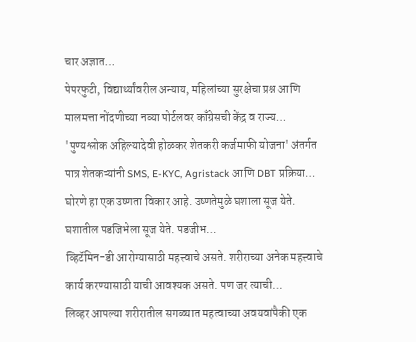चार अज्ञात…
पेपरफुटी, विद्यार्थ्यांवरील अन्याय, महिलांच्या सुरक्षेचा प्रश्न आणि मालमत्ता नोंदणीच्या नव्या पोर्टलवर काँग्रेसची केंद्र व राज्य…
'पुण्यश्लोक अहिल्यादेवी होळकर शेतकरी कर्जमाफी योजना' अंतर्गत पात्र शेतकऱ्यांनी SMS, E-KYC, Agristack आणि DBT प्रक्रिया…
घोरणे हा एक उष्णता विकार आहे. उष्णतेमुळे घशाला सूज येते. घशातील पडजिभेला सूज येते. पडजीभ…
व्हिटॅमिन-डी आरोग्यासाठी महत्त्वाचे असते. शरीराच्या अनेक महत्त्वाचे कार्य करण्यासाठी याची आवश्यक असते. पण जर त्याची…
लिव्हर आपल्या शरीरातील सगळ्यात महत्वाच्या अवयवांपैकी एक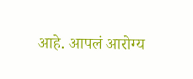आहे. आपलं आरोग्य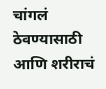चांगलं ठेवण्यासाठी आणि शरीराचं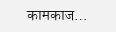कामकाज…